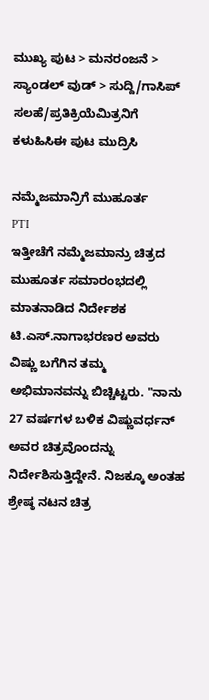ಮುಖ್ಯ ಪುಟ > ಮನರಂಜನೆ > ಸ್ಯಾಂಡಲ್ ವುಡ್ > ಸುದ್ದಿ/ಗಾಸಿಪ್
ಸಲಹೆ/ಪ್ರತಿಕ್ರಿಯೆಮಿತ್ರನಿಗೆ ಕಳುಹಿಸಿಈ ಪುಟ ಮುದ್ರಿಸಿ

ನಮ್ಮೆಜಮಾನ್ರಿಗೆ ಮುಹೂರ್ತ
PTI
ಇತ್ತೀಚೆಗೆ ನಮ್ಮೆಜಮಾನ್ರು ಚಿತ್ರದ ಮುಹೂರ್ತ ಸಮಾರಂಭದಲ್ಲಿ ಮಾತನಾಡಿದ ನಿರ್ದೇಶಕ ಟಿ.ಎಸ್.ನಾಗಾಭರಣರ ಅವರು ವಿಷ್ಣು ಬಗೆಗಿನ ತಮ್ಮ ಅಭಿಮಾನವನ್ನು ಬಿಚ್ಚಿಟ್ಟರು. "ನಾನು 27 ವರ್ಷಗಳ ಬಳಿಕ ವಿಷ್ಣುವರ್ಧನ್ ಅವರ ಚಿತ್ರವೊಂದನ್ನು ನಿರ್ದೇಶಿಸುತ್ತಿದ್ದೇನೆ. ನಿಜಕ್ಕೂ ಅಂತಹ ಶ್ರೇಷ್ಠ ನಟನ ಚಿತ್ರ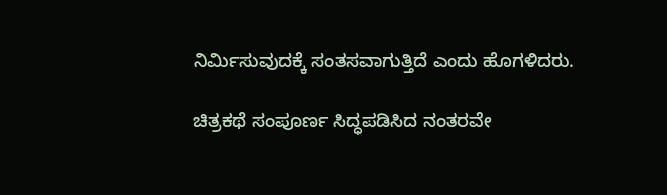ನಿರ್ಮಿಸುವುದಕ್ಕೆ ಸಂತಸವಾಗುತ್ತಿದೆ ಎಂದು ಹೊಗಳಿದರು.

ಚಿತ್ರಕಥೆ ಸಂಪೂರ್ಣ ಸಿದ್ಧಪಡಿಸಿದ ನಂತರವೇ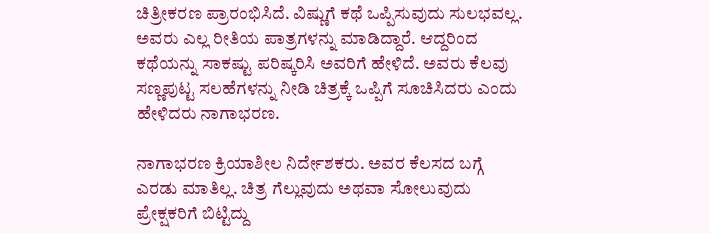ಚಿತ್ರೀಕರಣ ಪ್ರಾರಂಭಿಸಿದೆ. ವಿಷ್ಣುಗೆ ಕಥೆ ಒಪ್ಪಿಸುವುದು ಸುಲಭವಲ್ಲ. ಅವರು ಎಲ್ಲ ರೀತಿಯ ಪಾತ್ರಗಳನ್ನು ಮಾಡಿದ್ದಾರೆ. ಆದ್ದರಿಂದ ಕಥೆಯನ್ನು ಸಾಕಷ್ಟು ಪರಿಷ್ಕರಿಸಿ ಅವರಿಗೆ ಹೇಳಿದೆ. ಅವರು ಕೆಲವು ಸಣ್ಣಪುಟ್ಟ ಸಲಹೆಗಳನ್ನು ನೀಡಿ ಚಿತ್ರಕ್ಕೆ ಒಪ್ಪಿಗೆ ಸೂಚಿಸಿದರು ಎಂದು ಹೇಳಿದರು ನಾಗಾಭರಣ.

ನಾಗಾಭರಣ ಕ್ರಿಯಾಶೀಲ ನಿರ್ದೇಶಕರು. ಅವರ ಕೆಲಸದ ಬಗ್ಗೆ ಎರಡು ಮಾತಿಲ್ಲ. ಚಿತ್ರ ಗೆಲ್ಲುವುದು ಅಥವಾ ಸೋಲುವುದು ಪ್ರೇಕ್ಷಕರಿಗೆ ಬಿಟ್ಟಿದ್ದು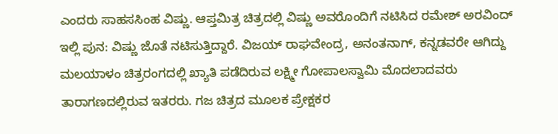ಎಂದರು ಸಾಹಸಸಿಂಹ ವಿಷ್ಣು. ಆಪ್ತಮಿತ್ರ ಚಿತ್ರದಲ್ಲಿ ವಿಷ್ಣು ಅವರೊಂದಿಗೆ ನಟಿಸಿದ ರಮೇಶ್ ಅರವಿಂದ್ ಇಲ್ಲಿ ಪುನ: ವಿಷ್ಣು ಜೊತೆ ನಟಿಸುತ್ತಿದ್ದಾರೆ. ವಿಜಯ್ ರಾಘವೇಂದ್ರ, ಅನಂತನಾಗ್, ಕನ್ನಡವರೇ ಆಗಿದ್ದು ಮಲಯಾಳಂ ಚಿತ್ರರಂಗದಲ್ಲಿ ಖ್ಯಾತಿ ಪಡೆದಿರುವ ಲಕ್ಷ್ಮೀ ಗೋಪಾಲಸ್ವಾಮಿ ಮೊದಲಾದವರು ತಾರಾಗಣದಲ್ಲಿರುವ ಇತರರು. ಗಜ ಚಿತ್ರದ ಮೂಲಕ ಪ್ರೇಕ್ಷಕರ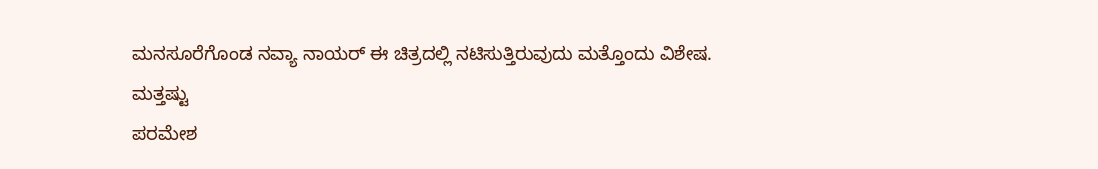ಮನಸೂರೆಗೊಂಡ ನವ್ಯಾ ನಾಯರ್ ಈ ಚಿತ್ರದಲ್ಲಿ ನಟಿಸುತ್ತಿರುವುದು ಮತ್ತೊಂದು ವಿಶೇಷ.
ಮತ್ತಷ್ಟು
ಪರಮೇಶ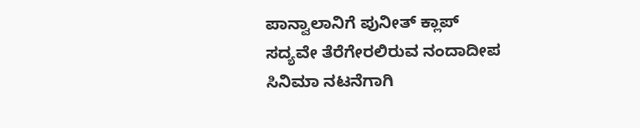ಪಾನ್ವಾಲಾನಿಗೆ ಪುನೀತ್ ಕ್ಲಾಪ್
ಸದ್ಯವೇ ತೆರೆಗೇರಲಿರುವ ನಂದಾದೀಪ
ಸಿನಿಮಾ ನಟನೆಗಾಗಿ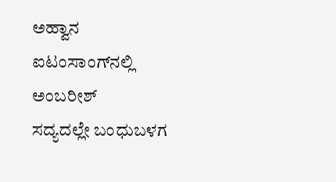ಅಹ್ವಾನ
ಐಟಂಸಾಂಗ್‌ನಲ್ಲಿ ಅಂಬರೀಶ್
ಸದ್ಯದಲ್ಲೇ ಬಂಧುಬಳಗ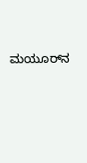ಮಯೂರ್‌ನ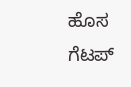ಹೊಸ ಗೆಟಪ್